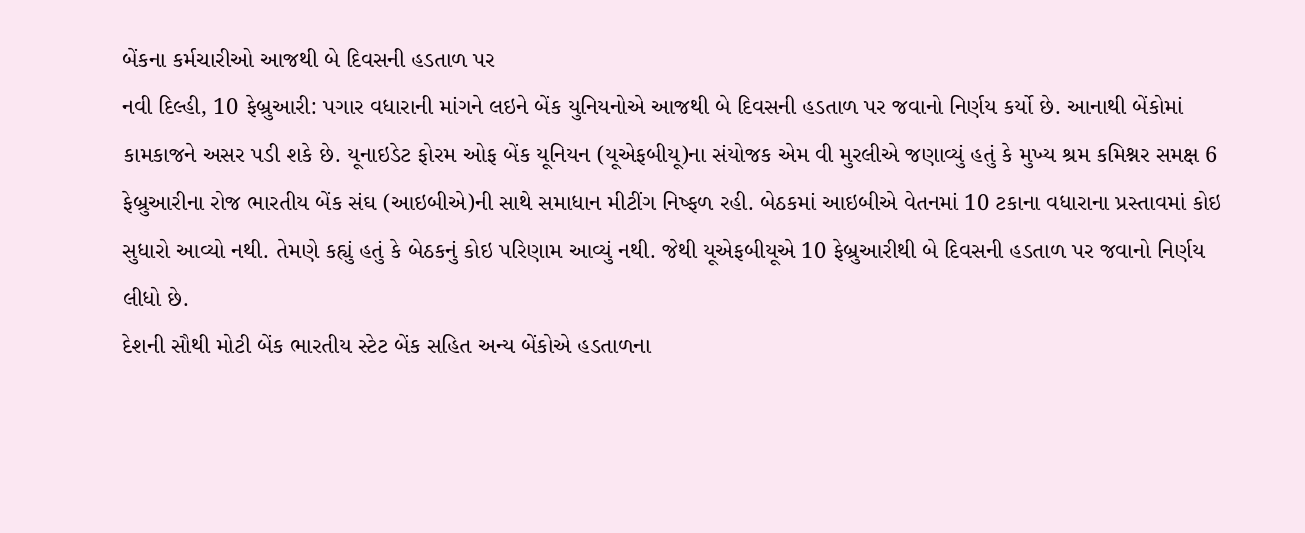બેંકના કર્મચારીઓ આજથી બે દિવસની હડતાળ પર
નવી દિલ્હી, 10 ફેબ્રુઆરી: પગાર વધારાની માંગને લઇને બેંક યુનિયનોએ આજથી બે દિવસની હડતાળ પર જવાનો નિર્ણય કર્યો છે. આનાથી બેંકોમાં કામકાજને અસર પડી શકે છે. યૂનાઇડેટ ફોરમ ઓફ બેંક યૂનિયન (યૂએફબીયૂ)ના સંયોજક એમ વી મુરલીએ જણાવ્યું હતું કે મુખ્ય શ્રમ કમિશ્નર સમક્ષ 6 ફેબ્રુઆરીના રોજ ભારતીય બેંક સંઘ (આઇબીએ)ની સાથે સમાધાન મીટીંગ નિષ્ફળ રહી. બેઠકમાં આઇબીએ વેતનમાં 10 ટકાના વધારાના પ્રસ્તાવમાં કોઇ સુધારો આવ્યો નથી. તેમણે કહ્યું હતું કે બેઠકનું કોઇ પરિણામ આવ્યું નથી. જેથી યૂએફબીયૂએ 10 ફેબ્રુઆરીથી બે દિવસની હડતાળ પર જવાનો નિર્ણય લીધો છે.
દેશની સૌથી મોટી બેંક ભારતીય સ્ટેટ બેંક સહિત અન્ય બેંકોએ હડતાળના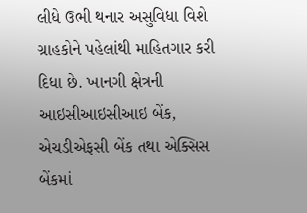લીધે ઉભી થનાર અસુવિધા વિશે ગ્રાહકોને પહેલાંથી માહિતગાર કરી દિધા છે. ખાનગી ક્ષેત્રની આઇસીઆઇસીઆઇ બેંક, એચડીએફસી બેંક તથા એક્સિસ બેંકમાં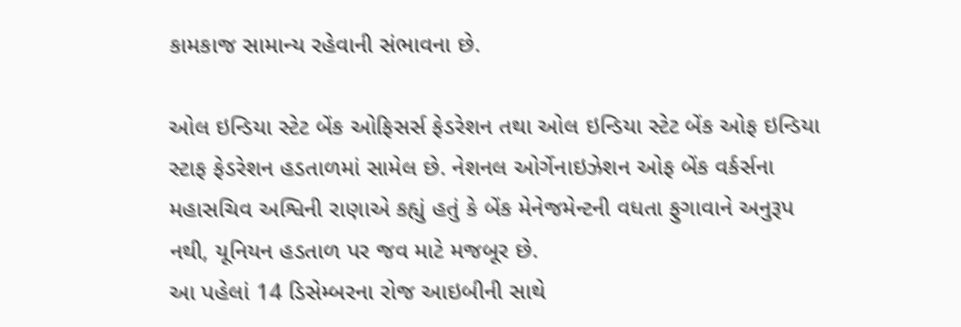કામકાજ સામાન્ય રહેવાની સંભાવના છે.

ઓલ ઇન્ડિયા સ્ટેટ બેંક ઓફિસર્સ ફેડરેશન તથા ઓલ ઇન્ડિયા સ્ટેટ બેંક ઓફ ઇન્ડિયા સ્ટાફ ફેડરેશન હડતાળમાં સામેલ છે. નેશનલ ઓર્ગેનાઇઝેશન ઓફ બેંક વર્કર્સના મહાસચિવ અશ્વિની રાણાએ કહ્યું હતું કે બેંક મેનેજમેન્ટની વધતા ફુગાવાને અનુરૂપ નથી, યૂનિયન હડતાળ પર જવ માટે મજબૂર છે.
આ પહેલાં 14 ડિસેમ્બરના રોજ આઇબીની સાથે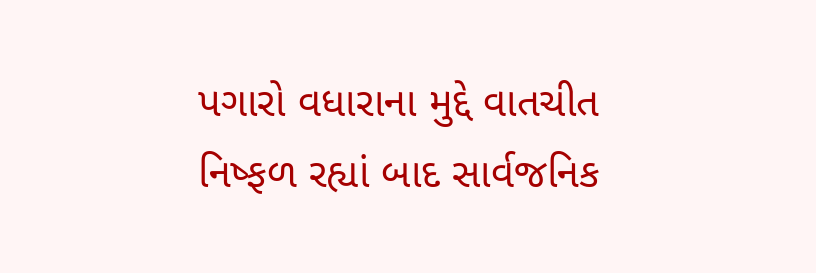પગારો વધારાના મુદ્દે વાતચીત નિષ્ફળ રહ્યાં બાદ સાર્વજનિક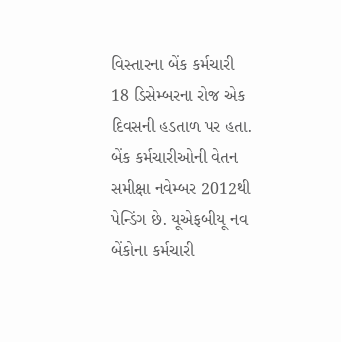વિસ્તારના બેંક કર્મચારી 18 ડિસેમ્બરના રોજ એક દિવસની હડતાળ પર હતા. બેંક કર્મચારીઓની વેતન સમીક્ષા નવેમ્બર 2012થી પેન્ડિંગ છે. યૂએફબીયૂ નવ બેંકોના કર્મચારી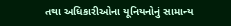તથા અધિકારીઓના યૂનિયનોનું સામાન્ય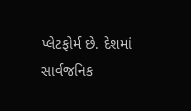પ્લેટફોર્મ છે. દેશમાં સાર્વજનિક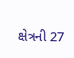ક્ષેત્રની 27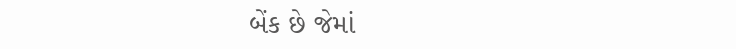બેંક છે જેમાં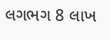લગભગ 8 લાખ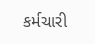કર્મચારી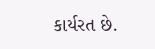કાર્યરત છે.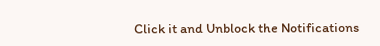Click it and Unblock the Notifications